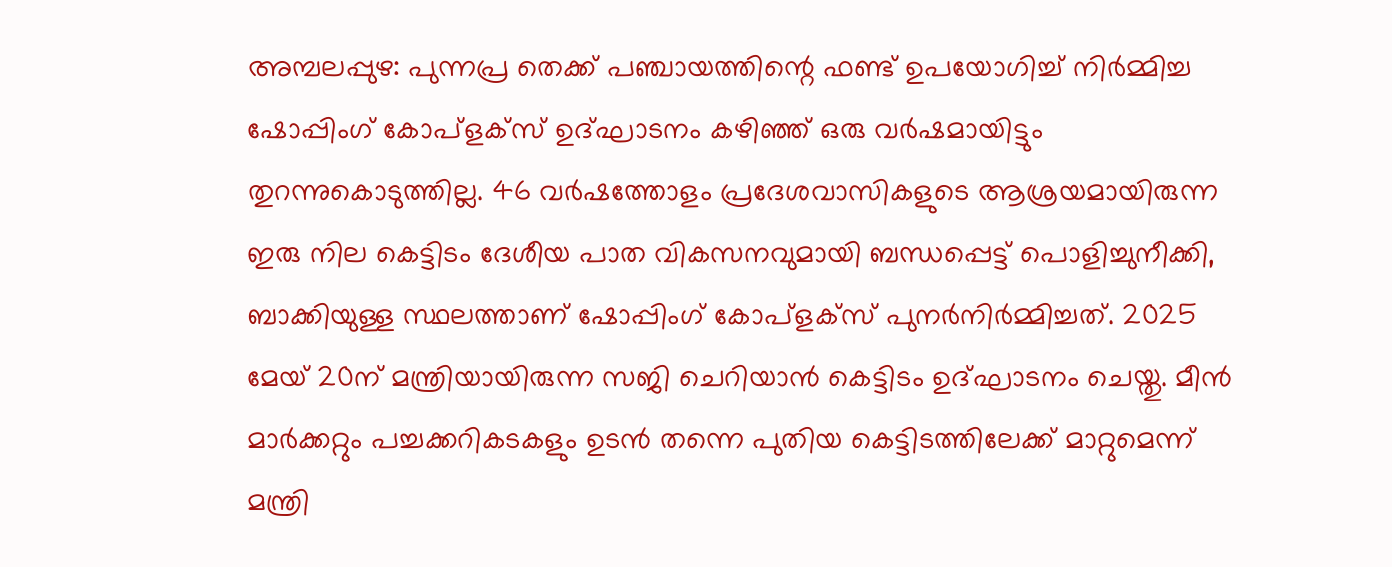അമ്പലപ്പുഴ: പുന്നപ്ര തെക്ക് പഞ്ചായത്തിന്റെ ഫണ്ട് ഉപയോഗിച്ച് നിർമ്മിച്ച ഷോപ്പിംഗ് കോപ്ളക്സ് ഉദ്ഘാടനം കഴിഞ്ഞ് ഒരു വർഷമായിട്ടും തുറന്നുകൊടുത്തില്ല. 46 വർഷത്തോളം പ്രദേശവാസികളുടെ ആശ്രയമായിരുന്ന ഇരു നില കെട്ടിടം ദേശീയ പാത വികസനവുമായി ബന്ധപ്പെട്ട് പൊളിച്ചുനീക്കി, ബാക്കിയുള്ള സ്ഥലത്താണ് ഷോപ്പിംഗ് കോപ്ളക്സ് പുനർനിർമ്മിച്ചത്. 2025 മേയ് 20ന് മന്ത്രിയായിരുന്ന സജി ചെറിയാൻ കെട്ടിടം ഉദ്ഘാടനം ചെയ്തു. മീൻ മാർക്കറ്റും പച്ചക്കറികടകളും ഉടൻ തന്നെ പുതിയ കെട്ടിടത്തിലേക്ക് മാറ്റുമെന്ന് മന്ത്രി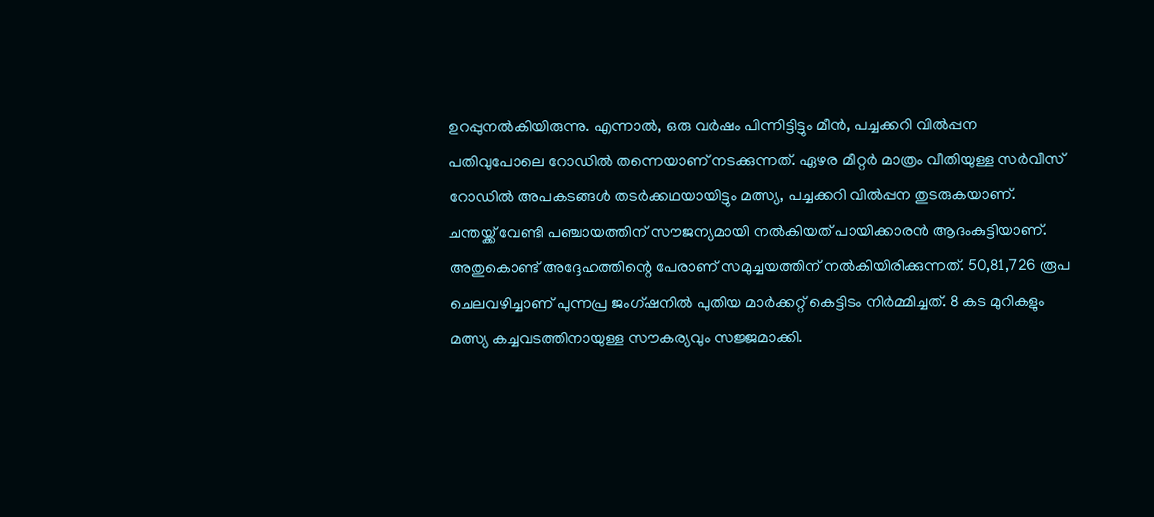ഉറപ്പുനൽകിയിരുന്നു. എന്നാൽ, ഒരു വർഷം പിന്നിട്ടിട്ടും മീൻ, പച്ചക്കറി വിൽപ്പന പതിവുപോലെ റോഡിൽ തന്നെയാണ് നടക്കുന്നത്. ഏഴര മീറ്റർ മാത്രം വീതിയുള്ള സർവീസ് റോഡിൽ അപകടങ്ങൾ തടർക്കഥയായിട്ടും മത്സ്യ, പച്ചക്കറി വിൽപ്പന തുടരുകയാണ്.
ചന്തയ്ക്ക് വേണ്ടി പഞ്ചായത്തിന് സൗജന്യമായി നൽകിയത് പായിക്കാരൻ ആദംകുട്ടിയാണ്. അതുകൊണ്ട് അദ്ദേഹത്തിന്റെ പേരാണ് സമുച്ചയത്തിന് നൽകിയിരിക്കുന്നത്. 50,81,726 രൂപ ചെലവഴിച്ചാണ് പുന്നപ്ര ജംഗ്ഷനിൽ പുതിയ മാർക്കറ്റ് കെട്ടിടം നിർമ്മിച്ചത്. 8 കട മുറികളും മത്സ്യ കച്ചവടത്തിനായുള്ള സൗകര്യവും സജ്ജമാക്കി.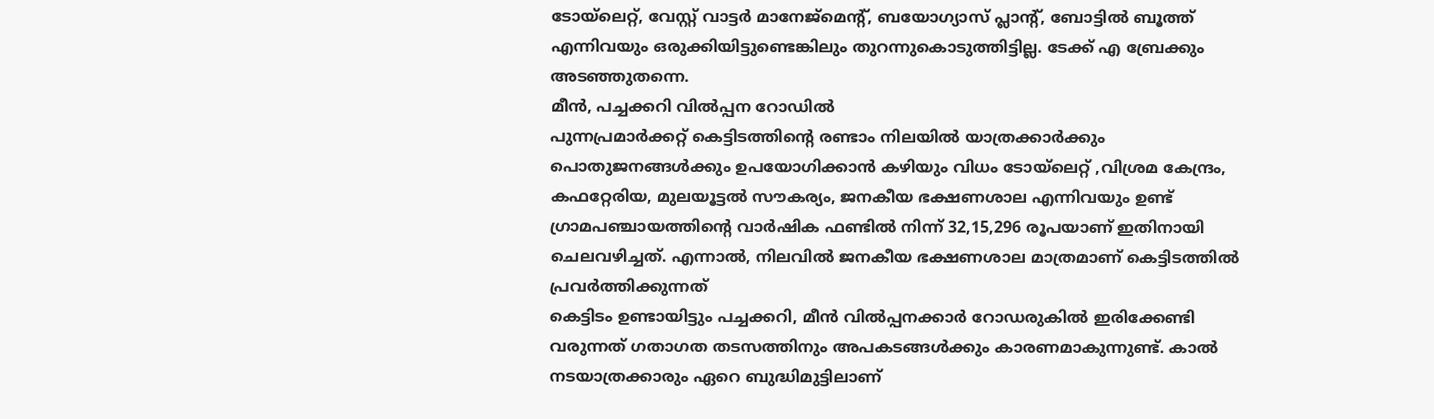ടോയ്ലെറ്റ്, വേസ്റ്റ് വാട്ടർ മാനേജ്മെന്റ്, ബയോഗ്യാസ് പ്ലാന്റ്, ബോട്ടിൽ ബൂത്ത് എന്നിവയും ഒരുക്കിയിട്ടുണ്ടെങ്കിലും തുറന്നുകൊടുത്തിട്ടില്ല. ടേക്ക് എ ബ്രേക്കും അടഞ്ഞുതന്നെ.
മീൻ, പച്ചക്കറി വിൽപ്പന റോഡിൽ
പുന്നപ്രമാർക്കറ്റ് കെട്ടിടത്തിന്റെ രണ്ടാം നിലയിൽ യാത്രക്കാർക്കും പൊതുജനങ്ങൾക്കും ഉപയോഗിക്കാൻ കഴിയും വിധം ടോയ്ലെറ്റ് ,വിശ്രമ കേന്ദ്രം, കഫറ്റേരിയ, മുലയൂട്ടൽ സൗകര്യം, ജനകീയ ഭക്ഷണശാല എന്നിവയും ഉണ്ട്
ഗ്രാമപഞ്ചായത്തിന്റെ വാർഷിക ഫണ്ടിൽ നിന്ന് 32,15,296 രൂപയാണ് ഇതിനായി ചെലവഴിച്ചത്. എന്നാൽ, നിലവിൽ ജനകീയ ഭക്ഷണശാല മാത്രമാണ് കെട്ടിടത്തിൽ പ്രവർത്തിക്കുന്നത്
കെട്ടിടം ഉണ്ടായിട്ടും പച്ചക്കറി, മീൻ വിൽപ്പനക്കാർ റോഡരുകിൽ ഇരിക്കേണ്ടി വരുന്നത് ഗതാഗത തടസത്തിനും അപകടങ്ങൾക്കും കാരണമാകുന്നുണ്ട്. കാൽ നടയാത്രക്കാരും ഏറെ ബുദ്ധിമുട്ടിലാണ്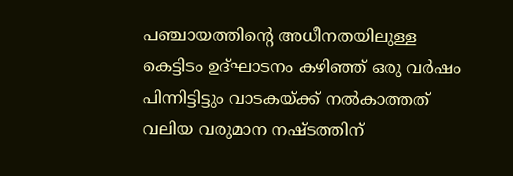പഞ്ചായത്തിന്റെ അധീനതയിലുള്ള കെട്ടിടം ഉദ്ഘാടനം കഴിഞ്ഞ് ഒരു വർഷം പിന്നിട്ടിട്ടും വാടകയ്ക്ക് നൽകാത്തത് വലിയ വരുമാന നഷ്ടത്തിന്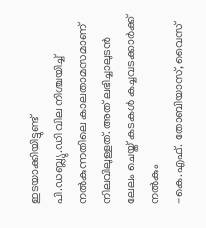ഇടയാക്കിയിട്ടുണ്ട്
പി.ഡബ്ല്യു.ഡി വില നിശ്ചയിച്ച് നൽകുന്നതിലെ കാലതാമസമാണ് നിലവിലുള്ളത്. അത് ലഭിച്ചാലുടൻ ലേലം ചെയ്ത് കടകൾ കച്ചവടക്കാർക്ക് നൽകും
-കെ.എഫ്. തോബിയാസ്, വൈസ്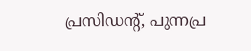പ്രസിഡന്റ്, പുന്നപ്ര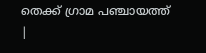തെക്ക് ഗ്രാമ പഞ്ചായത്ത്
|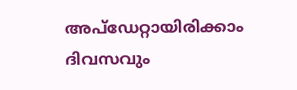അപ്ഡേറ്റായിരിക്കാം ദിവസവും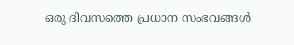ഒരു ദിവസത്തെ പ്രധാന സംഭവങ്ങൾ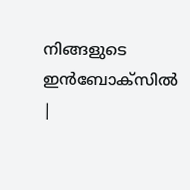നിങ്ങളുടെ ഇൻബോക്സിൽ |